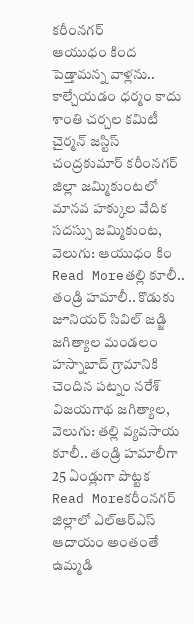కరీంనగర్
ఆయుధం కింద పెడ్తామన్న వాళ్లను.. కాల్చేయడం ధర్మం కాదు
శాంతి చర్చల కమిటీ చైర్మన్ జస్టిస్ చంద్రకుమార్ కరీంనగర్ జిల్లా జమ్మికుంటలో మానవ హక్కుల వేదిక సదస్సు జమ్మికుంట, వెలుగు: ఆయుధం కిం
Read Moreతల్లి కూలీ.. తండ్రి హమాలీ.. కొడుకు జూనియర్ సివిల్ జడ్జి
జగిత్యాల మండలం హస్నాబాద్ గ్రామానికి చెందిన పట్నం నరేశ్ విజయగాథ జగిత్యాల, వెలుగు: తల్లి వ్యవసాయ కూలీ.. తండ్రి హమాలీగా 25 ఏండ్లుగా పొట్టక
Read Moreకరీంనగర్ జిల్లాలో ఎల్ఆర్ఎస్ ఆదాయం అంతంతే
ఉమ్మడి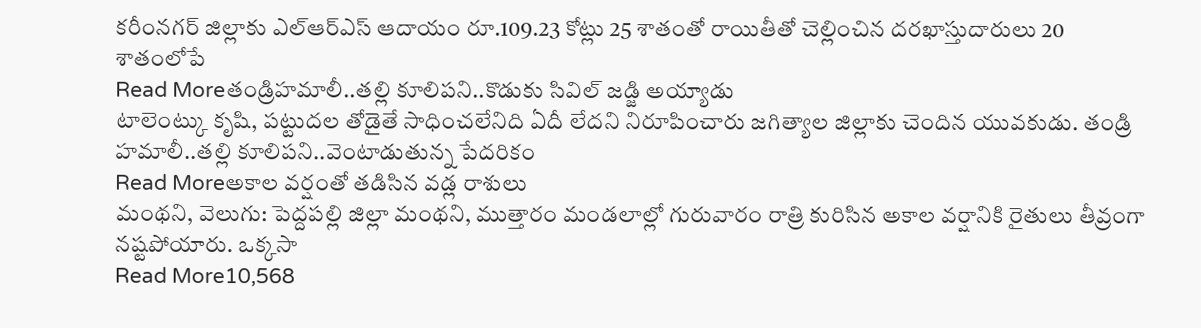కరీంనగర్ జిల్లాకు ఎల్ఆర్ఎస్ ఆదాయం రూ.109.23 కోట్లు 25 శాతంతో రాయితీతో చెల్లించిన దరఖాస్తుదారులు 20 శాతంలోపే
Read Moreతండ్రిహమాలీ..తల్లి కూలిపని..కొడుకు సివిల్ జడ్జి అయ్యాడు
టాలెంట్కు కృషి, పట్టుదల తోడైతే సాధించలేనిది ఏదీ లేదని నిరూపించారు జగిత్యాల జిల్లాకు చెందిన యువకుడు. తండ్రి హమాలీ..తల్లి కూలిపని..వెంటాడుతున్న పేదరికం
Read Moreఅకాల వర్షంతో తడిసిన వడ్ల రాశులు
మంథని, వెలుగు: పెద్దపల్లి జిల్లా మంథని, ముత్తారం మండలాల్లో గురువారం రాత్రి కురిసిన అకాల వర్షానికి రైతులు తీవ్రంగా నష్టపోయారు. ఒక్కసా
Read More10,568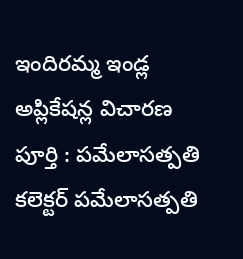ఇందిరమ్మ ఇండ్ల అప్లికేషన్ల విచారణ పూర్తి : పమేలాసత్పతి
కలెక్టర్ పమేలాసత్పతి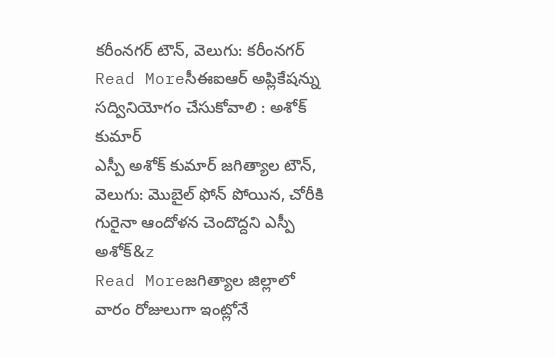కరీంనగర్ టౌన్, వెలుగు: కరీంనగర్
Read Moreసీఈఐఆర్ అప్లికేషన్ను సద్వినియోగం చేసుకోవాలి : అశోక్ కుమార్
ఎస్పీ అశోక్ కుమార్ జగిత్యాల టౌన్, వెలుగు: మొబైల్ ఫోన్ పోయిన, చోరీకి గురైనా ఆందోళన చెందొద్దని ఎస్పీ అశోక్&z
Read Moreజగిత్యాల జిల్లాలో వారం రోజులుగా ఇంట్లోనే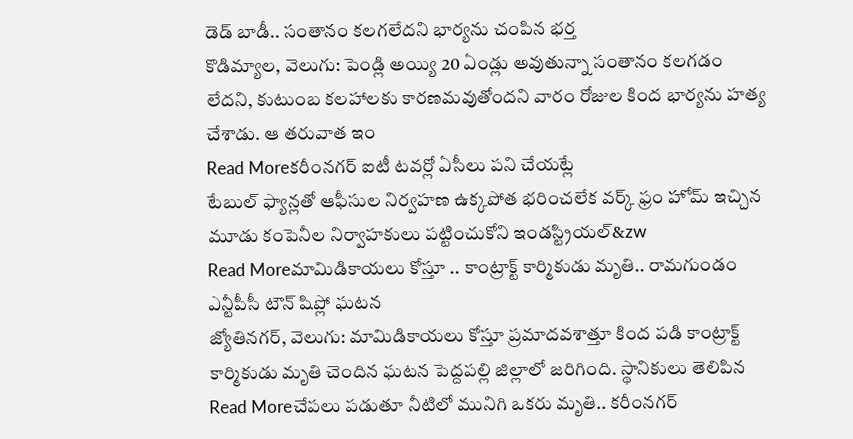డెడ్ బాడీ.. సంతానం కలగలేదని భార్యను చంపిన భర్త
కొడిమ్యాల, వెలుగు: పెండ్లి అయ్యి 20 ఏండ్లు అవుతున్నా సంతానం కలగడం లేదని, కుటుంబ కలహాలకు కారణమవుతోందని వారం రోజుల కింద భార్యను హత్య చేశాడు. ఆ తరువాత ఇం
Read Moreకరీంనగర్ ఐటీ టవర్లో ఏసీలు పని చేయట్లే
టేబుల్ ఫ్యాన్లతో ఆఫీసుల నిర్వహణ ఉక్కపోత భరించలేక వర్క్ ఫ్రం హోమ్ ఇచ్చిన మూడు కంపెనీల నిర్వాహకులు పట్టించుకోని ఇండస్ట్రియల్&zw
Read Moreమామిడికాయలు కోస్తూ .. కాంట్రాక్ట్ కార్మికుడు మృతి.. రామగుండం ఎన్టీపీసీ టౌన్ షిప్లో ఘటన
జ్యోతినగర్, వెలుగు: మామిడికాయలు కోస్తూ ప్రమాదవశాత్తూ కింద పడి కాంట్రాక్ట్ కార్మికుడు మృతి చెందిన ఘటన పెద్దపల్లి జిల్లాలో జరిగింది. స్థానికులు తెలిపిన
Read Moreచేపలు పడుతూ నీటిలో మునిగి ఒకరు మృతి.. కరీంనగర్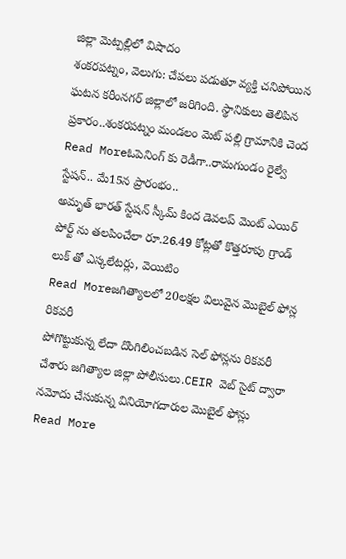జిల్లా మెట్పల్లిలో విషాదం
శంకరపట్నం, వెలుగు: చేపలు పడుతూ వ్యక్తి చనిపోయిన ఘటన కరీంనగర్ జిల్లాలో జరిగింది. స్థానికులు తెలిపిన ప్రకారం..శంకరపట్నం మండలం మెట్ పల్లి గ్రామానికి చెంద
Read Moreఓపెనింగ్ కు రెడీగా..రామగుండం రైల్వే స్టేషన్.. మే15న ప్రారంభం..
అమృత్ భారత్ స్టేషన్ స్కీమ్ కింద డెవలప్ మెంట్ ఎయిర్ పోర్ట్ ను తలపించేలా రూ.26.49 కోట్లతో కొత్తరూపు గ్రాండ్ లుక్ తో ఎస్కలేటర్లు, వెయిటిం
Read Moreజగిత్యాలలో 20లక్షల విలువైన మొబైల్ ఫోన్ల రికవరీ
పోగొట్టుకున్న లేదా దొంగిలించబడిన సెల్ ఫోన్లను రికవరీ చేశారు జగిత్యాల జిల్లా పోలీసులు.CEIR వెబ్ సైట్ ద్వారా నమోదు చేసుకున్న వినియోగదారుల మొబైల్ ఫోన్లు
Read More